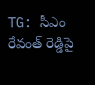TG: సీఎం రేవంత్ రెడ్డిపై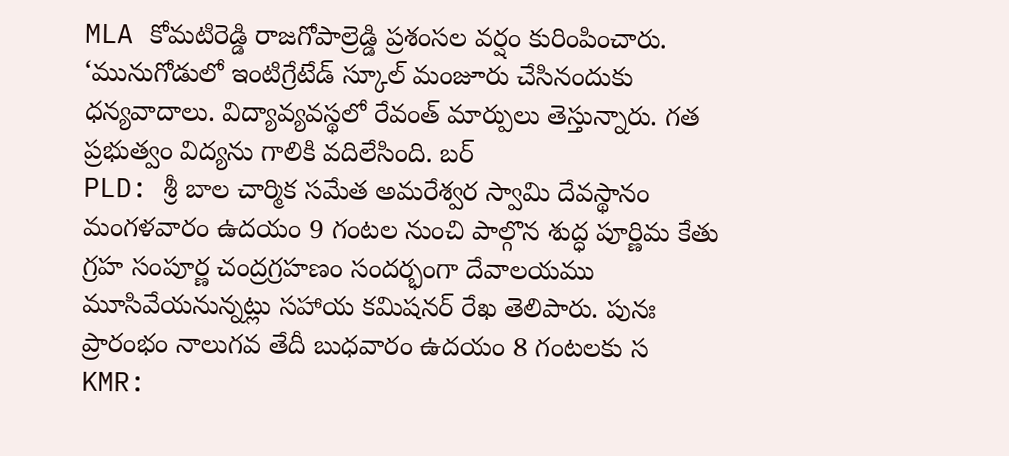MLA కోమటిరెడ్డి రాజగోపాల్రెడ్డి ప్రశంసల వర్షం కురింపించారు. ‘మునుగోడులో ఇంటిగ్రేటేడ్ స్కూల్ మంజూరు చేసినందుకు ధన్యవాదాలు. విద్యావ్యవస్థలో రేవంత్ మార్పులు తెస్తున్నారు. గత ప్రభుత్వం విద్యను గాలికి వదిలేసింది. బర్
PLD: శ్రీ బాల చార్మిక సమేత అమరేశ్వర స్వామి దేవస్థానం మంగళవారం ఉదయం 9 గంటల నుంచి పాల్గొన శుద్ధ పూర్ణిమ కేతు గ్రహ సంపూర్ణ చంద్రగ్రహణం సందర్భంగా దేవాలయము మూసివేయనున్నట్లు సహాయ కమిషనర్ రేఖ తెలిపారు. పునః ప్రారంభం నాలుగవ తేదీ బుధవారం ఉదయం 8 గంటలకు స
KMR: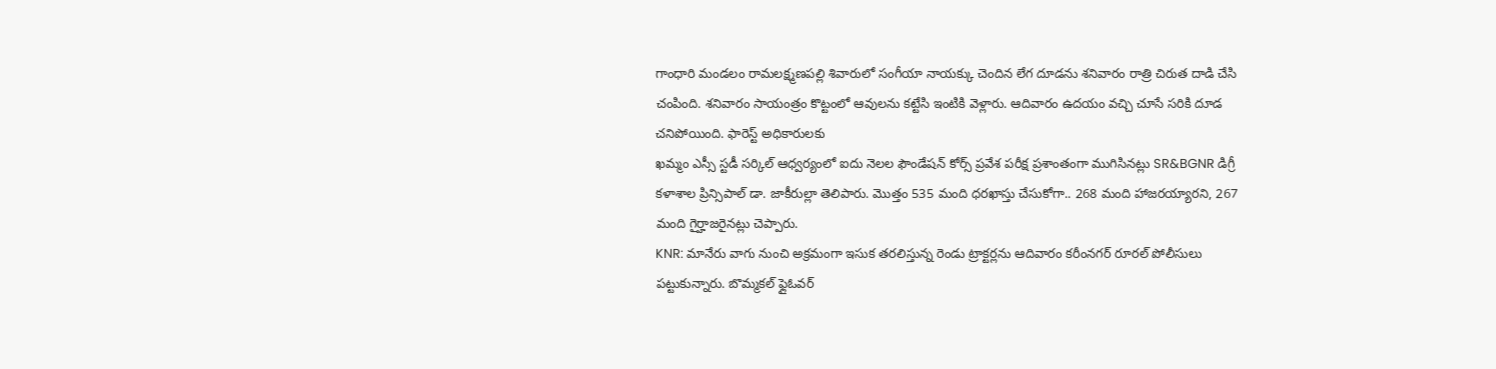గాంధారి మండలం రామలక్ష్మణపల్లి శివారులో సంగీయా నాయక్కు చెందిన లేగ దూడను శనివారం రాత్రి చిరుత దాడి చేసి చంపింది. శనివారం సాయంత్రం కొట్టంలో ఆవులను కట్టేసి ఇంటికి వెళ్లారు. ఆదివారం ఉదయం వచ్చి చూసే సరికి దూడ చనిపోయింది. ఫారెస్ట్ అధికారులకు
ఖమ్మం ఎస్సీ స్టడీ సర్కిల్ ఆధ్వర్యంలో ఐదు నెలల ఫౌండేషన్ కోర్స్ ప్రవేశ పరీక్ష ప్రశాంతంగా ముగిసినట్లు SR&BGNR డిగ్రీ కళాశాల ప్రిన్సిపాల్ డా. జాకీరుల్లా తెలిపారు. మొత్తం 535 మంది ధరఖాస్తు చేసుకోగా.. 268 మంది హాజరయ్యారని, 267 మంది గైర్హాజరైనట్లు చెప్పారు.
KNR: మానేరు వాగు నుంచి అక్రమంగా ఇసుక తరలిస్తున్న రెండు ట్రాక్టర్లను ఆదివారం కరీంనగర్ రూరల్ పోలీసులు పట్టుకున్నారు. బొమ్మకల్ ఫ్లైఓవర్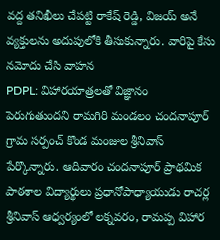వద్ద తనిఖీలు చేపట్టి రాకేష్ రెడ్డి, విజయ్ అనే వ్యక్తులను అదుపులోకి తీసుకున్నారు. వారిపై కేసు నమోదు చేసి వాహన
PDPL: విహారయాత్రలతో విజ్ఞానం పెరుగుతుందని రామగిరి మండలం చందనాపూర్ గ్రామ సర్పంచ్ కొండ మంజుల శ్రీనివాస్ పేర్కొన్నారు. ఆదివారం చందనాపూర్ ప్రాథమిక పాఠశాల విద్యార్థులు ప్రధానోపాధ్యాయుడు రాచర్ల శ్రీనివాస్ ఆధ్వర్యంలో లక్నవరం, రామప్ప విహార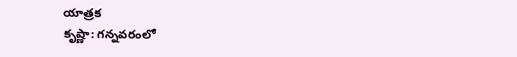యాత్రక
కృష్ణా: గన్నవరంలో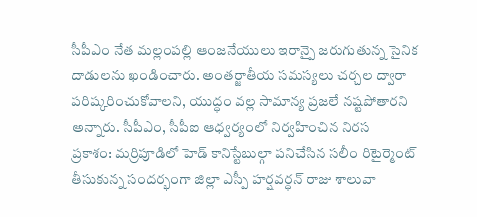సీపీఎం నేత మల్లంపల్లి ఆంజనేయులు ఇరాన్పై జరుగుతున్న సైనిక దాడులను ఖండించారు. అంతర్జాతీయ సమస్యలు చర్చల ద్వారా పరిష్కరించుకోవాలని, యుద్ధం వల్ల సామాన్య ప్రజలే నష్టపోతారని అన్నారు. సీపీఎం, సీపీఐ ఆధ్వర్యంలో నిర్వహించిన నిరస
ప్రకాశం: మర్రిపూడిలో హెడ్ కానిస్టేబుల్గా పనిచేసిన సలీం రిటైర్మెంట్ తీసుకున్న సందర్భంగా జిల్లా ఎస్పీ హర్షవర్ధన్ రాజు శాలువా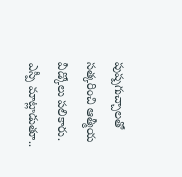పుష్పగుచ్చాలతో సత్కరించి ఆత్మీయ వీడ్కోలు పలికారు. ఎస్పీ మాట్లాడుతూ..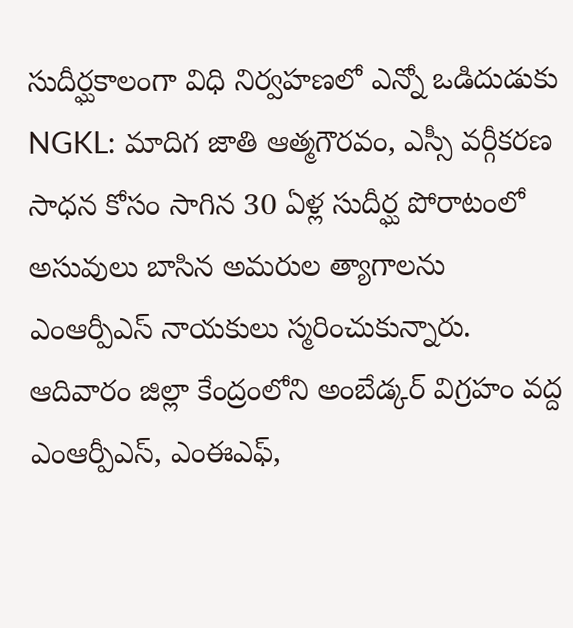సుదీర్ఘకాలంగా విధి నిర్వహణలో ఎన్నో ఒడిదుడుకు
NGKL: మాదిగ జాతి ఆత్మగౌరవం, ఎస్సీ వర్గీకరణ సాధన కోసం సాగిన 30 ఏళ్ల సుదీర్ఘ పోరాటంలో అసువులు బాసిన అమరుల త్యాగాలను ఎంఆర్పీఎస్ నాయకులు స్మరించుకున్నారు. ఆదివారం జిల్లా కేంద్రంలోని అంబేడ్కర్ విగ్రహం వద్ద ఎంఆర్పీఎస్, ఎంఈఎఫ్,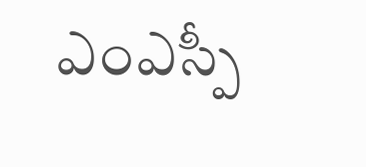ఎంఎస్పీ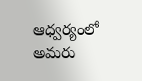ఆధ్వర్యంలో అమరు